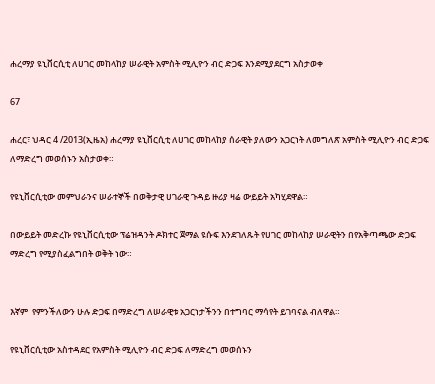ሐረማያ ዩኒቨርሲቲ ለሀገር መከላከያ ሠራዊት አምስት ሚሊዮን ብር ድጋፍ እንደሚያደርግ አስታወቀ

67

ሐረር፣ ህዳር 4 /2013(ኢዜአ) ሐረማያ ዩኒቨርሲቲ ለሀገር መከላከያ ሰራዊት ያለውን አጋርነት ለመግለጽ አምስት ሚሊዮን ብር ድጋፍ ለማድረግ መወሰኑን አስታወቀ።

የዩኒቨርሲቲው መምህራንና ሠራተኞች በወቅታዊ ሀገራዊ ጉዳይ ዙሪያ ዛሬ ውይይት አካሂደዋል።

በውይይት መድረኩ የዩኒቨርሲቲው ፕሬዝዳንት ዶክተር ጀማል ዩሱፍ እንደገለጹት የሀገር መከላከያ ሠራዊትን በየአቅጣጫው ድጋፍ ማድረግ የሚያስፈልግበት ወቅት ነው።


እኛም  የምንችለውን ሁሉ ድጋፍ በማድረግ ለሠራዊቱ አጋርነታችንን በተግባር ማሳየት ይገባናል ብለዋል።

የዩኒቨርሲቲው አስተዳደር የአምስት ሚሊዮን ብር ድጋፍ ለማድረግ መወሰኑን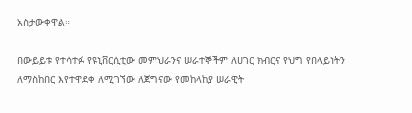አስታውቀዋል።

በውይይቱ የተሳተፉ የዩኒቨርሲቲው መምህራንና ሠራተኞችም ለሀገር ክብርና የህግ የበላይነትን ለማስከበር እየተዋደቀ ለሚገኘው ለጀግናው የመከላከያ ሠራዊት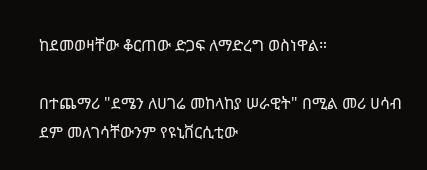ከደመወዛቸው ቆርጠው ድጋፍ ለማድረግ ወስነዋል።

በተጨማሪ "ደሜን ለሀገሬ መከላከያ ሠራዊት" በሚል መሪ ሀሳብ ደም መለገሳቸውንም የዩኒቨርሲቲው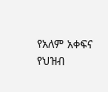የአለም አቀፍና የህዝብ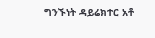ግንኙነት ዳይሬክተር አቶ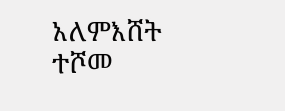አለምእሸት ተሾመ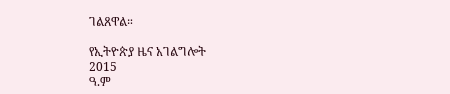ገልጸዋል።

የኢትዮጵያ ዜና አገልግሎት
2015
ዓ.ም